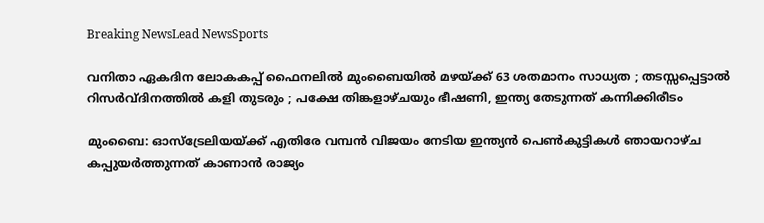Breaking NewsLead NewsSports

വനിതാ ഏകദിന ലോകകപ്പ് ഫൈനലില്‍ മുംബൈയില്‍ മഴയ്ക്ക് 63 ശതമാനം സാധ്യത ; തടസ്സപ്പെട്ടാല്‍ റിസര്‍വ്ദിനത്തില്‍ കളി തുടരും ; പക്ഷേ തിങ്കളാഴ്ചയും ഭീഷണി, ഇന്ത്യ തേടുന്നത് കന്നിക്കിരീടം

മുംബൈ: ഓസ്ട്രേലിയയ്ക്ക് എതിരേ വമ്പന്‍ വിജയം നേടിയ ഇന്ത്യന്‍ പെണ്‍കുട്ടികള്‍ ഞായറാഴ്ച കപ്പുയര്‍ത്തുന്നത് കാണാന്‍ രാജ്യം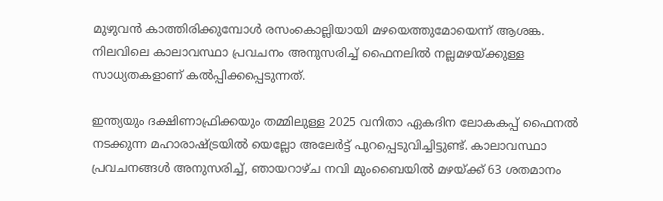മുഴുവന്‍ കാത്തിരിക്കുമ്പോള്‍ രസംകൊല്ലിയായി മഴയെത്തുമോയെന്ന് ആശങ്ക. നിലവിലെ കാലാവസ്ഥാ പ്രവചനം അനുസരിച്ച് ഫൈനലില്‍ നല്ലമഴയ്ക്കുള്ള സാധ്യതകളാണ് കല്‍പ്പിക്കപ്പെടുന്നത്.

ഇന്ത്യയും ദക്ഷിണാഫ്രിക്കയും തമ്മിലുള്ള 2025 വനിതാ ഏകദിന ലോകകപ്പ് ഫൈനല്‍ നടക്കുന്ന മഹാരാഷ്ട്രയില്‍ യെല്ലോ അലേര്‍ട്ട് പുറപ്പെടുവിച്ചിട്ടുണ്ട്. കാലാവസ്ഥാ പ്രവചനങ്ങള്‍ അനുസരിച്ച്, ഞായറാഴ്ച നവി മുംബൈയില്‍ മഴയ്ക്ക് 63 ശതമാനം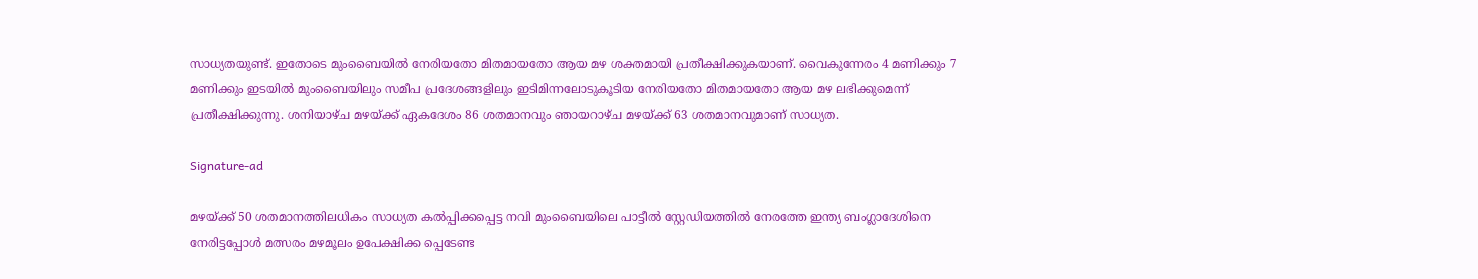സാധ്യതയുണ്ട്. ഇതോടെ മുംബൈയില്‍ നേരിയതോ മിതമായതോ ആയ മഴ ശക്തമായി പ്രതീക്ഷിക്കുകയാണ്. വൈകുന്നേരം 4 മണിക്കും 7 മണിക്കും ഇടയില്‍ മുംബൈയിലും സമീപ പ്രദേശങ്ങളിലും ഇടിമിന്നലോടുകൂടിയ നേരിയതോ മിതമായതോ ആയ മഴ ലഭിക്കുമെന്ന് പ്രതീക്ഷിക്കുന്നു. ശനിയാഴ്ച മഴയ്ക്ക് ഏകദേശം 86 ശതമാനവും ഞായറാഴ്ച മഴയ്ക്ക് 63 ശതമാനവുമാണ് സാധ്യത.

Signature-ad

മഴയ്ക്ക് 50 ശതമാനത്തിലധികം സാധ്യത കല്‍പ്പിക്കപ്പെട്ട നവി മുംബൈയിലെ പാട്ടീല്‍ സ്റ്റേഡിയത്തില്‍ നേരത്തേ ഇന്ത്യ ബംഗ്ലാദേശിനെ നേരിട്ടപ്പോള്‍ മത്സരം മഴമൂലം ഉപേക്ഷിക്ക പ്പെടേണ്ട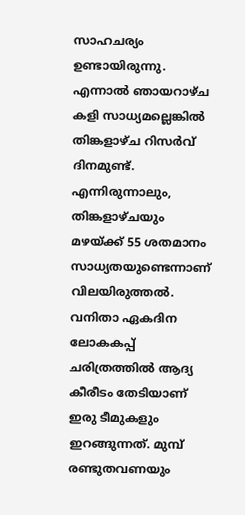സാഹചര്യം ഉണ്ടായിരുന്നു. എന്നാല്‍ ഞായറാഴ്ച കളി സാധ്യമല്ലെങ്കില്‍ തിങ്കളാഴ്ച റിസര്‍വ് ദിനമുണ്ട്. എന്നിരുന്നാലും, തിങ്കളാഴ്ചയും മഴയ്ക്ക് 55 ശതമാനം സാധ്യതയുണ്ടെന്നാണ് വിലയിരുത്തല്‍. വനിതാ ഏകദിന ലോകകപ്പ് ചരിത്രത്തില്‍ ആദ്യ കീരീടം തേടിയാണ് ഇരു ടീമുകളും ഇറങ്ങുന്നത്. മുമ്പ് രണ്ടുതവണയും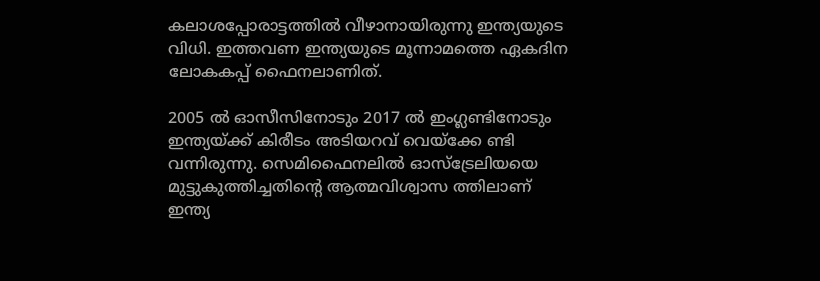കലാശപ്പോരാട്ടത്തില്‍ വീഴാനായിരുന്നു ഇന്ത്യയുടെ വിധി. ഇത്തവണ ഇന്ത്യയുടെ മൂന്നാമത്തെ ഏകദിന ലോകകപ്പ് ഫൈനലാണിത്.

2005 ല്‍ ഓസീസിനോടും 2017 ല്‍ ഇംഗ്ലണ്ടിനോടും ഇന്ത്യയ്ക്ക് കിരീടം അടിയറവ് വെയ്‌ക്കേ ണ്ടി വന്നിരുന്നു. സെമിഫൈനലില്‍ ഓസ്‌ട്രേലിയയെ മുട്ടുകുത്തിച്ചതിന്റെ ആത്മവിശ്വാസ ത്തിലാണ് ഇന്ത്യ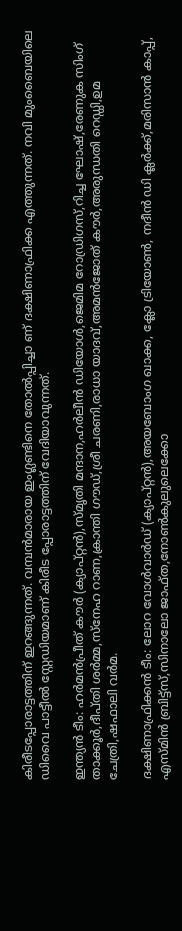കിരീടപ്പോരാട്ടത്തിന് ഇറങ്ങുന്നത്. വമ്പന്‍മാരായ ഇംഗ്ലണ്ടിനെ തോല്‍പ്പിച്ചാ ണ് ദക്ഷിണാഫ്രിക്ക എത്തുന്നത്. നവി മുംബൈയിലെ ഡിവൈ പാട്ടീല്‍ സ്റ്റേഡിയമാണ് കിരീട പ്പോരാട്ടത്തിന് വേദിയാവുന്നത്.

ഇന്ത്യന്‍ ടീം: ഹര്‍മന്‍പ്രീത് കൗര്‍ (ക്യാപ്റ്റന്‍),സ്മൃതി മന്ദാന,ഹര്‍ലീന്‍ ഡിയോള്‍,ജെമിമ റോഡ്രിഗസ്,റിച്ച ഘോഷ്,രേണുക സിംഗ് താക്കൂര്‍,ദീപ്തി ശര്‍മ്മ,സ്‌നേഹ റാണ,ക്രാന്തി ഗൗഡ്,ശ്രീ ചരണി,രാധാ യാദവ്,അമന്‍ജോത് കൗര്‍,അരുന്ധതി റെഡ്ഡി,ഉമ ചേത്രി,ഷഫാലി വര്‍മ.

ദക്ഷിണാഫ്രിക്കന്‍ ടീം: ലോറ വോള്‍വാര്‍ഡ് (ക്യാപ്റ്റന്‍),അയബോംഗ ഖാക്ക, ക്ലോ ട്രിയോണ്‍, നദീന്‍ ഡി ക്ലര്‍ക്ക്,മരിസാന്‍ കാപ്പ്, എസ്മിന്‍ ബ്രിട്ട്‌സ്,സിനാലോ ജാഫ്ത,നോണ്‍കുലുലെക്കോ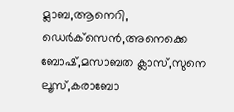മ്ലാബ,ആനെറി, ഡെര്‍ക്‌സെന്‍,അനെക്കെ ബോഷ്,മസാബത ക്ലാസ്,സുനെ ലൂസ്,കരാബോ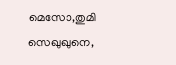മെസോ,തുമി സെഖുഖുനെ,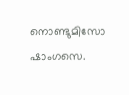നൊണ്ടുമിസോ ഷാംഗസെ.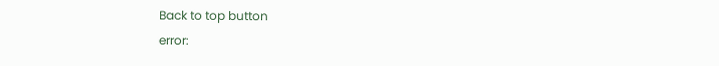Back to top button
error: